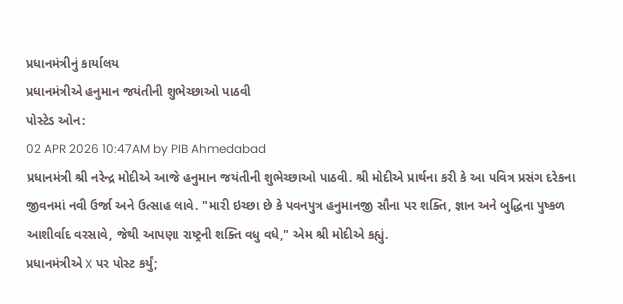પ્રધાનમંત્રીનું કાર્યાલય
પ્રધાનમંત્રીએ હનુમાન જયંતીની શુભેચ્છાઓ પાઠવી
પોસ્ટેડ ઓન:
02 APR 2026 10:47AM by PIB Ahmedabad
પ્રધાનમંત્રી શ્રી નરેન્દ્ર મોદીએ આજે હનુમાન જયંતીની શુભેચ્છાઓ પાઠવી. શ્રી મોદીએ પ્રાર્થના કરી કે આ પવિત્ર પ્રસંગ દરેકના જીવનમાં નવી ઉર્જા અને ઉત્સાહ લાવે. "મારી ઇચ્છા છે કે પવનપુત્ર હનુમાનજી સૌના પર શક્તિ, જ્ઞાન અને બુદ્ધિના પુષ્કળ આશીર્વાદ વરસાવે, જેથી આપણા રાષ્ટ્રની શક્તિ વધુ વધે," એમ શ્રી મોદીએ કહ્યું.
પ્રધાનમંત્રીએ X પર પોસ્ટ કર્યું;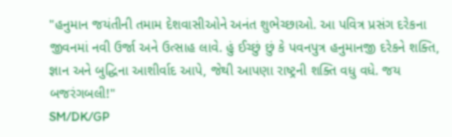"હનુમાન જયંતીની તમામ દેશવાસીઓને અનંત શુભેચ્છાઓ. આ પવિત્ર પ્રસંગ દરેકના જીવનમાં નવી ઉર્જા અને ઉત્સાહ લાવે. હું ઈચ્છું છું કે પવનપુત્ર હનુમાનજી દરેકને શક્તિ, જ્ઞાન અને બુદ્ધિના આશીર્વાદ આપે, જેથી આપણા રાષ્ટ્રની શક્તિ વધુ વધે. જય બજરંગબલી!"
SM/DK/GP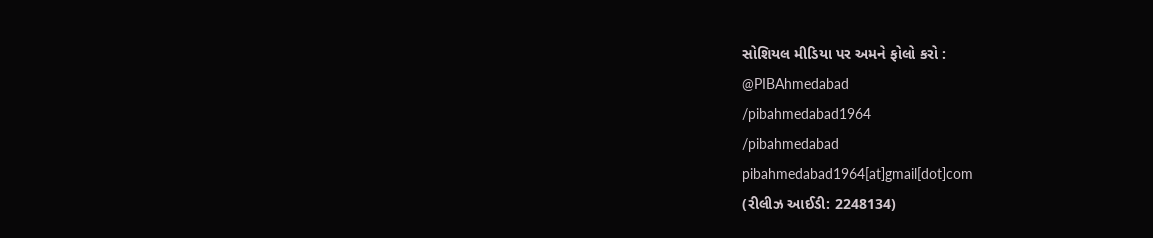સોશિયલ મીડિયા પર અમને ફોલો કરો :
@PIBAhmedabad
/pibahmedabad1964
/pibahmedabad
pibahmedabad1964[at]gmail[dot]com
(રીલીઝ આઈડી: 2248134)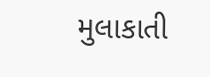મુલાકાતી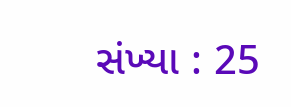સંખ્યા : 25